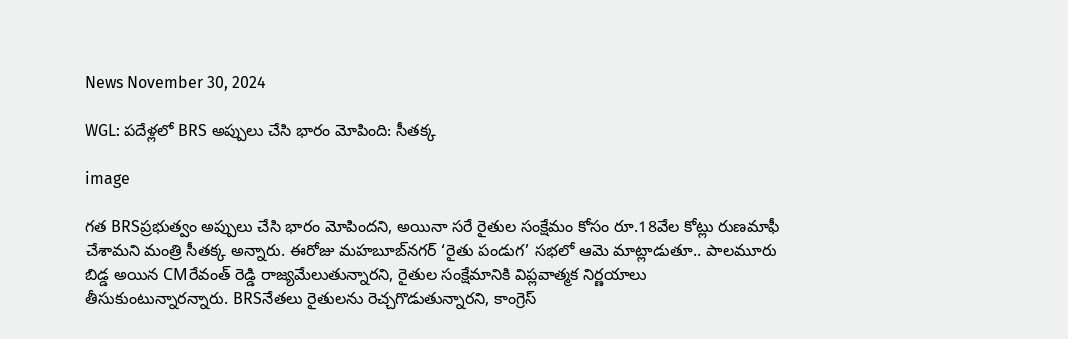News November 30, 2024

WGL: పదేళ్లలో BRS అప్పులు చేసి భారం మోపింది: సీతక్క

image

గత BRSప్రభుత్వం అప్పులు చేసి భారం మోపిందని, అయినా సరే రైతుల సంక్షేమం కోసం రూ.18వేల కోట్లు రుణమాఫీ చేశామని మంత్రి సీతక్క అన్నారు. ఈరోజు మహబూబ్‌నగర్ ‘రైతు పండుగ’ సభలో ఆమె మాట్లాడుతూ.. పాలమూరు బిడ్డ అయిన CMరేవంత్ రెడ్డి రాజ్యమేలుతున్నారని, రైతుల సంక్షేమానికి విప్లవాత్మక నిర్ణయాలు తీసుకుంటున్నారన్నారు. BRSనేతలు రైతులను రెచ్చగొడుతున్నారని, కాంగ్రెస్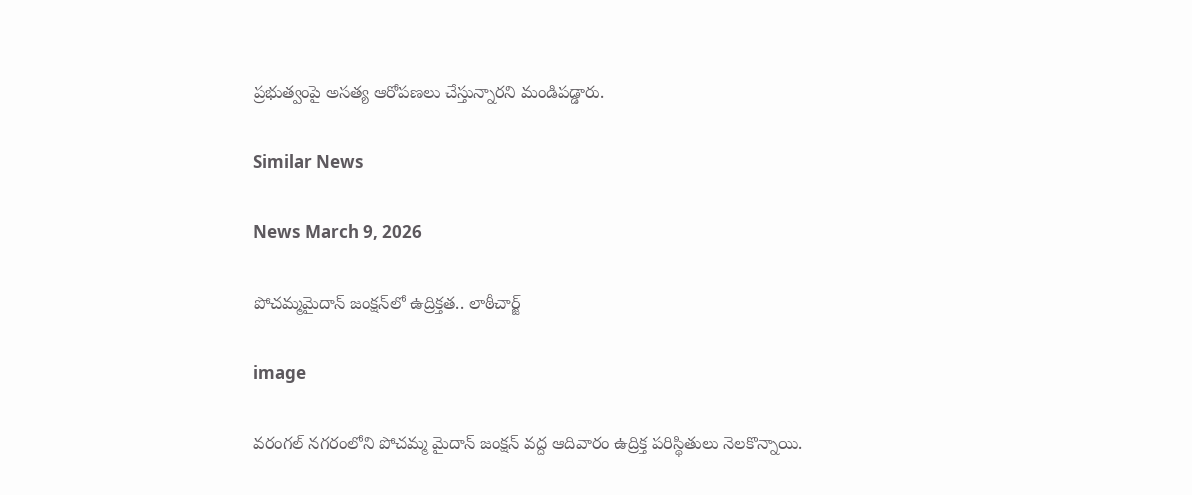ప్రభుత్వంపై అసత్య ఆరోపణలు చేస్తున్నారని మండిపడ్డారు.

Similar News

News March 9, 2026

పోచమ్మమైదాన్ జంక్షన్‌లో ఉద్రిక్తత.. లాఠీచార్జ్

image

వరంగల్ నగరంలోని పోచమ్మ మైదాన్ జంక్షన్ వద్ద ఆదివారం ఉద్రిక్త పరిస్థితులు నెలకొన్నాయి.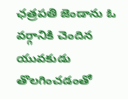ఛత్రపతి జెండాను ఓ వర్గానికి చెందిన యువకుడు తొలగించడంతో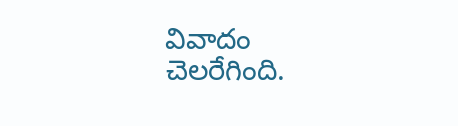వివాదం చెలరేగింది.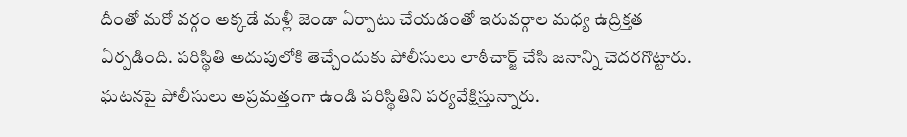దీంతో మరో వర్గం అక్కడే మళ్లీ జెండా ఏర్పాటు చేయడంతో ఇరువర్గాల మధ్య ఉద్రిక్తత ఏర్పడింది. పరిస్థితి అదుపులోకి తెచ్చేందుకు పోలీసులు లాఠీచార్జ్ చేసి జనాన్ని చెదరగొట్టారు. ఘటనపై పోలీసులు అప్రమత్తంగా ఉండి పరిస్థితిని పర్యవేక్షిస్తున్నారు.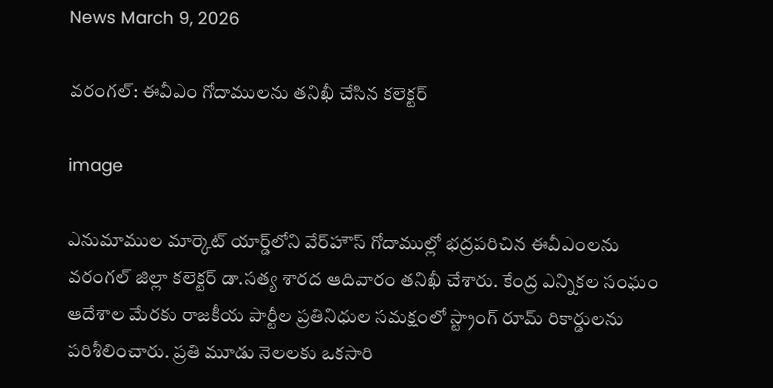News March 9, 2026

వరంగల్: ఈవీఎం గోదాములను తనిఖీ చేసిన కలెక్టర్

image

ఎనుమాముల మార్కెట్ యార్డ్‌లోని వేర్‌హౌస్ గోదాముల్లో భద్రపరిచిన ఈవీఎంలను వరంగల్ జిల్లా కలెక్టర్ డా.సత్య శారద ఆదివారం తనిఖీ చేశారు. కేంద్ర ఎన్నికల సంఘం ఆదేశాల మేరకు రాజకీయ పార్టీల ప్రతినిధుల సమక్షంలో స్ట్రాంగ్ రూమ్ రికార్డులను పరిశీలించారు. ప్రతి మూడు నెలలకు ఒకసారి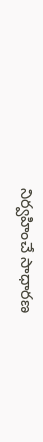నిర్వహించే సాధారణ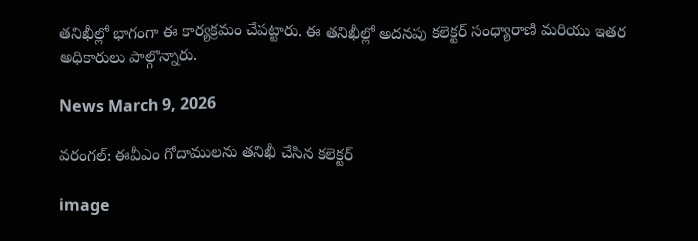తనిఖీల్లో భాగంగా ఈ కార్యక్రమం చేపట్టారు. ఈ తనిఖీల్లో అదనపు కలెక్టర్ సంధ్యారాణి మరియు ఇతర అధికారులు పాల్గొన్నారు.

News March 9, 2026

వరంగల్: ఈవీఎం గోదాములను తనిఖీ చేసిన కలెక్టర్

image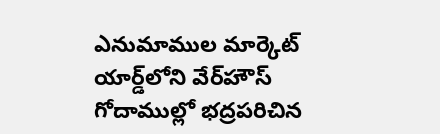ఎనుమాముల మార్కెట్ యార్డ్‌లోని వేర్‌హౌస్ గోదాముల్లో భద్రపరిచిన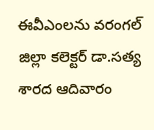ఈవీఎంలను వరంగల్ జిల్లా కలెక్టర్ డా.సత్య శారద ఆదివారం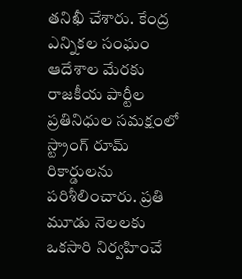తనిఖీ చేశారు. కేంద్ర ఎన్నికల సంఘం ఆదేశాల మేరకు రాజకీయ పార్టీల ప్రతినిధుల సమక్షంలో స్ట్రాంగ్ రూమ్ రికార్డులను పరిశీలించారు. ప్రతి మూడు నెలలకు ఒకసారి నిర్వహించే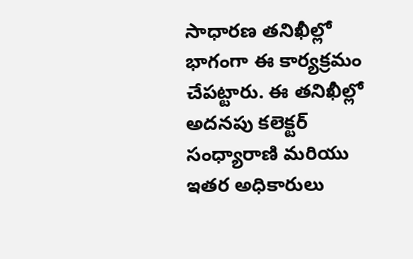సాధారణ తనిఖీల్లో భాగంగా ఈ కార్యక్రమం చేపట్టారు. ఈ తనిఖీల్లో అదనపు కలెక్టర్ సంధ్యారాణి మరియు ఇతర అధికారులు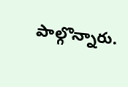పాల్గొన్నారు.